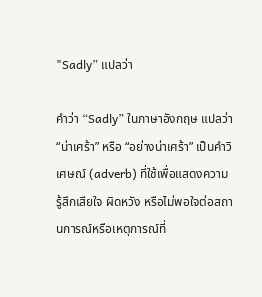"Sadly” แปลว่า

คำว่า “Sadly” ในภาษาอังกฤษ แปลว่า “น่าเศร้า” หรือ “อย่างน่าเศร้า” เป็นคำวิเศษณ์ (adverb) ที่ใช้เพื่อแสดงความรู้สึกเสียใจ ผิดหวัง หรือไม่พอใจต่อสถานการณ์หรือเหตุการณ์ที่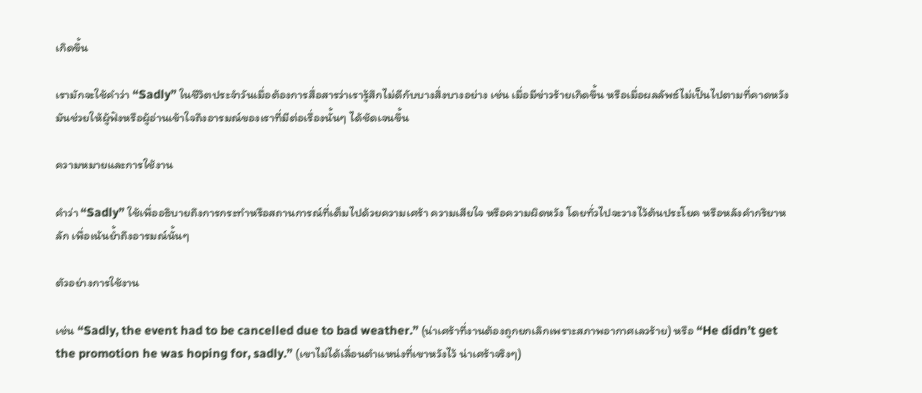เกิดขึ้น

เรามักจะใช้คำว่า “Sadly” ในชีวิตประจำวันเมื่อต้องการสื่อสารว่าเรารู้สึกไม่ดีกับบางสิ่งบางอย่าง เช่น เมื่อมีข่าวร้ายเกิดขึ้น หรือเมื่อผลลัพธ์ไม่เป็นไปตามที่คาดหวัง มันช่วยให้ผู้ฟังหรือผู้อ่านเข้าใจถึงอารมณ์ของเราที่มีต่อเรื่องนั้นๆ ได้ชัดเจนขึ้น

ความหมายและการใช้งาน

คำว่า “Sadly” ใช้เพื่ออธิบายถึงการกระทำหรือสถานการณ์ที่เต็มไปด้วยความเศร้า ความเสียใจ หรือความผิดหวัง โดยทั่วไปจะวางไว้ต้นประโยค หรือหลังคำกริยาหลัก เพื่อเน้นย้ำถึงอารมณ์นั้นๆ

ตัวอย่างการใช้งาน

เช่น “Sadly, the event had to be cancelled due to bad weather.” (น่าเศร้าที่งานต้องถูกยกเลิกเพราะสภาพอากาศเลวร้าย) หรือ “He didn’t get the promotion he was hoping for, sadly.” (เขาไม่ได้เลื่อนตำแหน่งที่เขาหวังไว้ น่าเศร้าจริงๆ)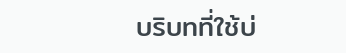บริบทที่ใช้บ่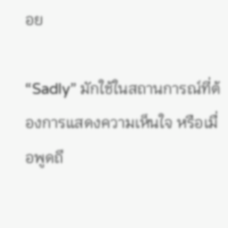อย

“Sadly” มักใช้ในสถานการณ์ที่ต้องการแสดงความเห็นใจ หรือเมื่อพูดถึ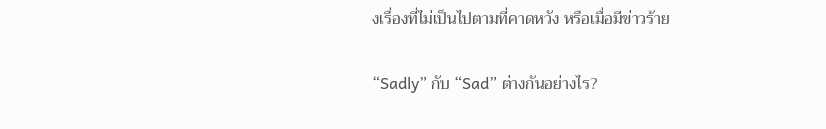งเรื่องที่ไม่เป็นไปตามที่คาดหวัง หรือเมื่อมีข่าวร้าย

“Sadly” กับ “Sad” ต่างกันอย่างไร?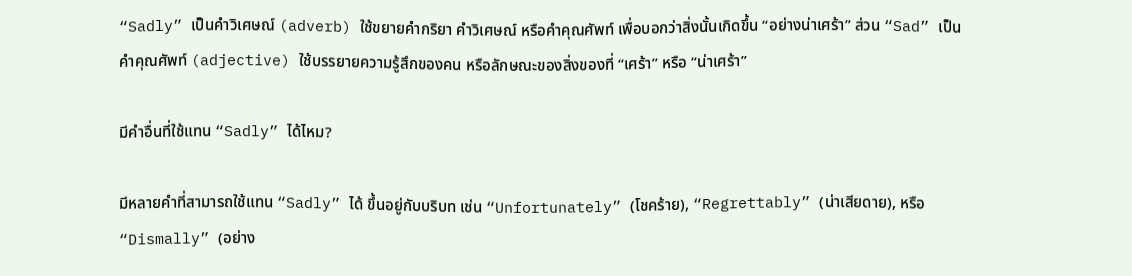“Sadly” เป็นคำวิเศษณ์ (adverb) ใช้ขยายคำกริยา คำวิเศษณ์ หรือคำคุณศัพท์ เพื่อบอกว่าสิ่งนั้นเกิดขึ้น “อย่างน่าเศร้า” ส่วน “Sad” เป็นคำคุณศัพท์ (adjective) ใช้บรรยายความรู้สึกของคน หรือลักษณะของสิ่งของที่ “เศร้า” หรือ “น่าเศร้า”

มีคำอื่นที่ใช้แทน “Sadly” ได้ไหม?

มีหลายคำที่สามารถใช้แทน “Sadly” ได้ ขึ้นอยู่กับบริบท เช่น “Unfortunately” (โชคร้าย), “Regrettably” (น่าเสียดาย), หรือ “Dismally” (อย่าง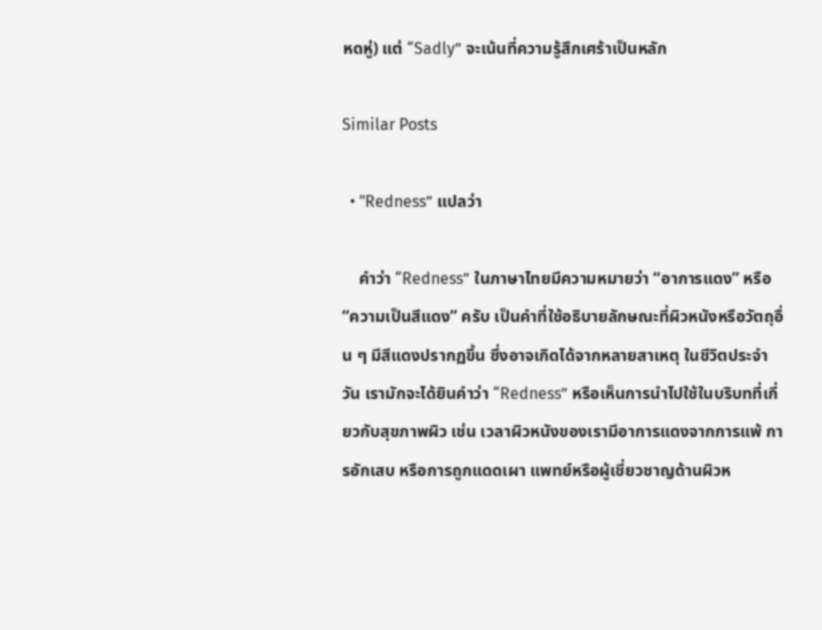หดหู่) แต่ “Sadly” จะเน้นที่ความรู้สึกเศร้าเป็นหลัก

Similar Posts

  • "Redness” แปลว่า

    คำว่า “Redness” ในภาษาไทยมีความหมายว่า “อาการแดง” หรือ “ความเป็นสีแดง” ครับ เป็นคำที่ใช้อธิบายลักษณะที่ผิวหนังหรือวัตถุอื่น ๆ มีสีแดงปรากฏขึ้น ซึ่งอาจเกิดได้จากหลายสาเหตุ ในชีวิตประจำวัน เรามักจะได้ยินคำว่า “Redness” หรือเห็นการนำไปใช้ในบริบทที่เกี่ยวกับสุขภาพผิว เช่น เวลาผิวหนังของเรามีอาการแดงจากการแพ้ การอักเสบ หรือการถูกแดดเผา แพทย์หรือผู้เชี่ยวชาญด้านผิวห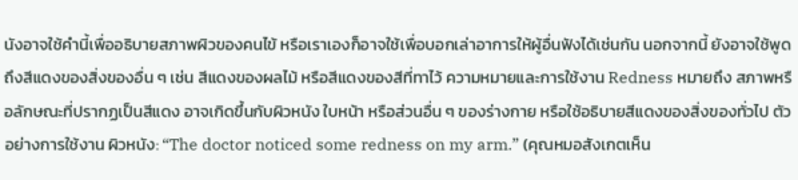นังอาจใช้คำนี้เพื่ออธิบายสภาพผิวของคนไข้ หรือเราเองก็อาจใช้เพื่อบอกเล่าอาการให้ผู้อื่นฟังได้เช่นกัน นอกจากนี้ ยังอาจใช้พูดถึงสีแดงของสิ่งของอื่น ๆ เช่น สีแดงของผลไม้ หรือสีแดงของสีที่ทาไว้ ความหมายและการใช้งาน Redness หมายถึง สภาพหรือลักษณะที่ปรากฏเป็นสีแดง อาจเกิดขึ้นกับผิวหนัง ใบหน้า หรือส่วนอื่น ๆ ของร่างกาย หรือใช้อธิบายสีแดงของสิ่งของทั่วไป ตัวอย่างการใช้งาน ผิวหนัง: “The doctor noticed some redness on my arm.” (คุณหมอสังเกตเห็น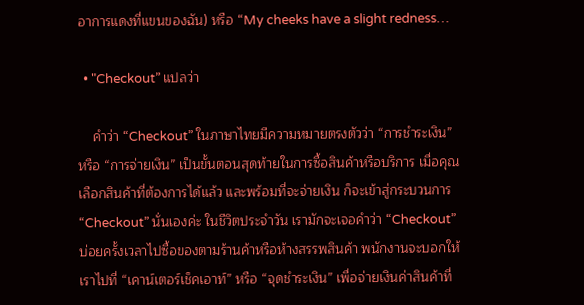อาการแดงที่แขนของฉัน) หรือ “My cheeks have a slight redness…

  • "Checkout” แปลว่า

    คำว่า “Checkout” ในภาษาไทยมีความหมายตรงตัวว่า “การชำระเงิน” หรือ “การจ่ายเงิน” เป็นขั้นตอนสุดท้ายในการซื้อสินค้าหรือบริการ เมื่อคุณเลือกสินค้าที่ต้องการได้แล้ว และพร้อมที่จะจ่ายเงิน ก็จะเข้าสู่กระบวนการ “Checkout” นั่นเองค่ะ ในชีวิตประจำวัน เรามักจะเจอคำว่า “Checkout” บ่อยครั้งเวลาไปซื้อของตามร้านค้าหรือห้างสรรพสินค้า พนักงานจะบอกให้เราไปที่ “เคาน์เตอร์เช็คเอาท์” หรือ “จุดชำระเงิน” เพื่อจ่ายเงินค่าสินค้าที่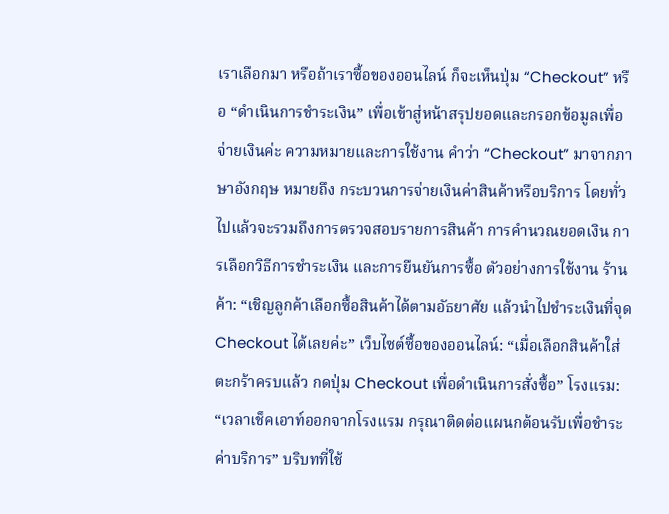เราเลือกมา หรือถ้าเราซื้อของออนไลน์ ก็จะเห็นปุ่ม “Checkout” หรือ “ดำเนินการชำระเงิน” เพื่อเข้าสู่หน้าสรุปยอดและกรอกข้อมูลเพื่อจ่ายเงินค่ะ ความหมายและการใช้งาน คำว่า “Checkout” มาจากภาษาอังกฤษ หมายถึง กระบวนการจ่ายเงินค่าสินค้าหรือบริการ โดยทั่วไปแล้วจะรวมถึงการตรวจสอบรายการสินค้า การคำนวณยอดเงิน การเลือกวิธีการชำระเงิน และการยืนยันการซื้อ ตัวอย่างการใช้งาน ร้านค้า: “เชิญลูกค้าเลือกซื้อสินค้าได้ตามอัธยาศัย แล้วนำไปชำระเงินที่จุด Checkout ได้เลยค่ะ” เว็บไซต์ซื้อของออนไลน์: “เมื่อเลือกสินค้าใส่ตะกร้าครบแล้ว กดปุ่ม Checkout เพื่อดำเนินการสั่งซื้อ” โรงแรม: “เวลาเช็คเอาท์ออกจากโรงแรม กรุณาติดต่อแผนกต้อนรับเพื่อชำระค่าบริการ” บริบทที่ใช้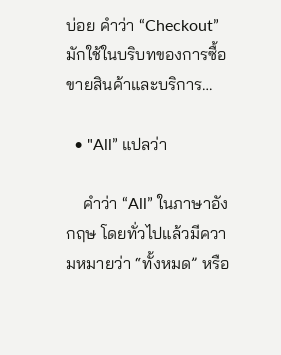บ่อย คำว่า “Checkout” มักใช้ในบริบทของการซื้อขายสินค้าและบริการ…

  • "All” แปลว่า

    คำว่า “All” ในภาษาอังกฤษ โดยทั่วไปแล้วมีความหมายว่า “ทั้งหมด” หรือ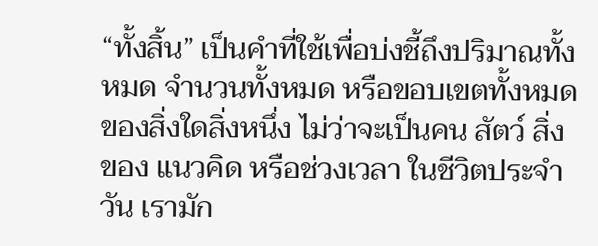“ทั้งสิ้น” เป็นคำที่ใช้เพื่อบ่งชี้ถึงปริมาณทั้งหมด จำนวนทั้งหมด หรือขอบเขตทั้งหมดของสิ่งใดสิ่งหนึ่ง ไม่ว่าจะเป็นคน สัตว์ สิ่งของ แนวคิด หรือช่วงเวลา ในชีวิตประจำวัน เรามัก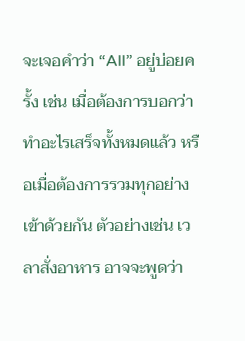จะเจอคำว่า “All” อยู่บ่อยครั้ง เช่น เมื่อต้องการบอกว่าทำอะไรเสร็จทั้งหมดแล้ว หรือเมื่อต้องการรวมทุกอย่างเข้าด้วยกัน ตัวอย่างเช่น เวลาสั่งอาหาร อาจจะพูดว่า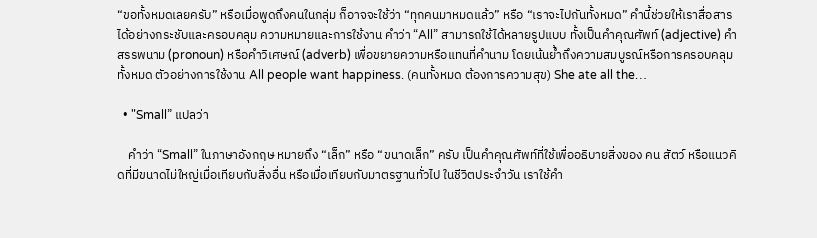“ขอทั้งหมดเลยครับ” หรือเมื่อพูดถึงคนในกลุ่ม ก็อาจจะใช้ว่า “ทุกคนมาหมดแล้ว” หรือ “เราจะไปกันทั้งหมด” คำนี้ช่วยให้เราสื่อสารได้อย่างกระชับและครอบคลุม ความหมายและการใช้งาน คำว่า “All” สามารถใช้ได้หลายรูปแบบ ทั้งเป็นคำคุณศัพท์ (adjective) คำสรรพนาม (pronoun) หรือคำวิเศษณ์ (adverb) เพื่อขยายความหรือแทนที่คำนาม โดยเน้นย้ำถึงความสมบูรณ์หรือการครอบคลุมทั้งหมด ตัวอย่างการใช้งาน All people want happiness. (คนทั้งหมด ต้องการความสุข) She ate all the…

  • "Small” แปลว่า

    คำว่า “Small” ในภาษาอังกฤษ หมายถึง “เล็ก” หรือ “ขนาดเล็ก” ครับ เป็นคำคุณศัพท์ที่ใช้เพื่ออธิบายสิ่งของ คน สัตว์ หรือแนวคิดที่มีขนาดไม่ใหญ่เมื่อเทียบกับสิ่งอื่น หรือเมื่อเทียบกับมาตรฐานทั่วไป ในชีวิตประจำวัน เราใช้คำ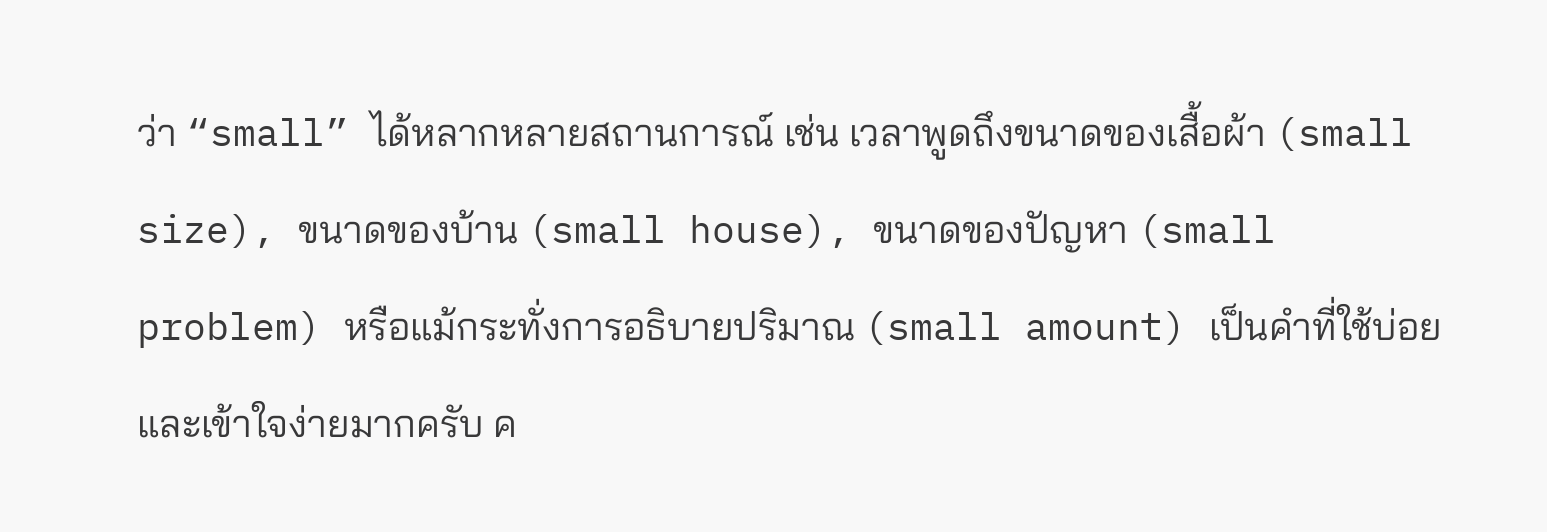ว่า “small” ได้หลากหลายสถานการณ์ เช่น เวลาพูดถึงขนาดของเสื้อผ้า (small size), ขนาดของบ้าน (small house), ขนาดของปัญหา (small problem) หรือแม้กระทั่งการอธิบายปริมาณ (small amount) เป็นคำที่ใช้บ่อยและเข้าใจง่ายมากครับ ค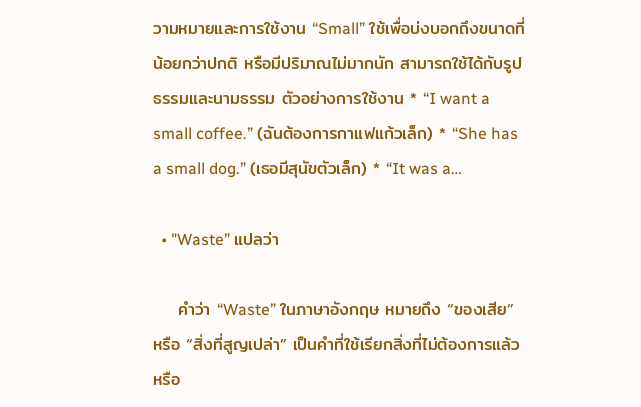วามหมายและการใช้งาน “Small” ใช้เพื่อบ่งบอกถึงขนาดที่น้อยกว่าปกติ หรือมีปริมาณไม่มากนัก สามารถใช้ได้กับรูปธรรมและนามธรรม ตัวอย่างการใช้งาน * “I want a small coffee.” (ฉันต้องการกาแฟแก้วเล็ก) * “She has a small dog.” (เธอมีสุนัขตัวเล็ก) * “It was a…

  • "Waste” แปลว่า

    คำว่า “Waste” ในภาษาอังกฤษ หมายถึง “ของเสีย” หรือ “สิ่งที่สูญเปล่า” เป็นคำที่ใช้เรียกสิ่งที่ไม่ต้องการแล้ว หรือ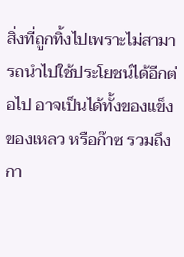สิ่งที่ถูกทิ้งไปเพราะไม่สามารถนำไปใช้ประโยชน์ได้อีกต่อไป อาจเป็นได้ทั้งของแข็ง ของเหลว หรือก๊าซ รวมถึงกา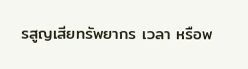รสูญเสียทรัพยากร เวลา หรือพ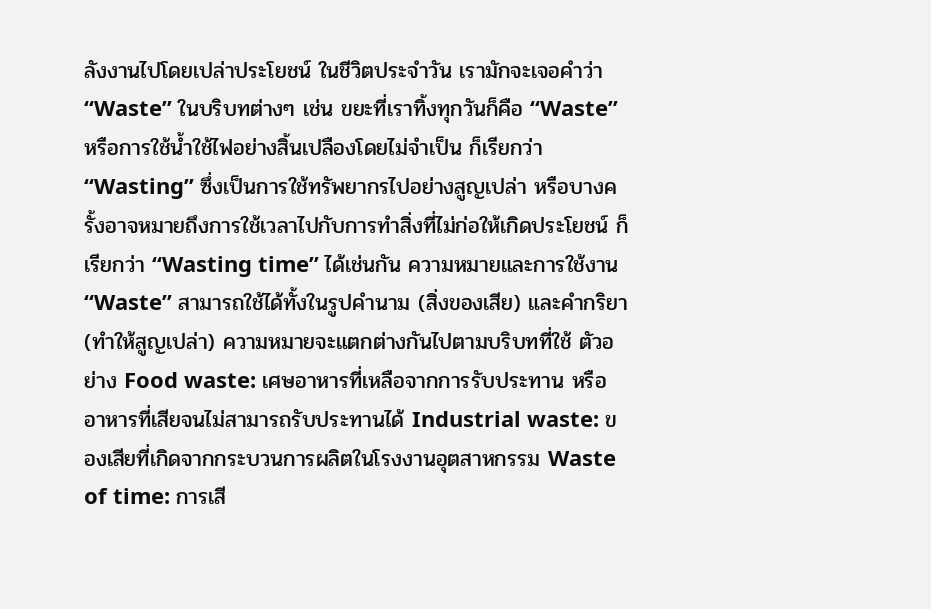ลังงานไปโดยเปล่าประโยชน์ ในชีวิตประจำวัน เรามักจะเจอคำว่า “Waste” ในบริบทต่างๆ เช่น ขยะที่เราทิ้งทุกวันก็คือ “Waste” หรือการใช้น้ำใช้ไฟอย่างสิ้นเปลืองโดยไม่จำเป็น ก็เรียกว่า “Wasting” ซึ่งเป็นการใช้ทรัพยากรไปอย่างสูญเปล่า หรือบางครั้งอาจหมายถึงการใช้เวลาไปกับการทำสิ่งที่ไม่ก่อให้เกิดประโยชน์ ก็เรียกว่า “Wasting time” ได้เช่นกัน ความหมายและการใช้งาน “Waste” สามารถใช้ได้ทั้งในรูปคำนาม (สิ่งของเสีย) และคำกริยา (ทำให้สูญเปล่า) ความหมายจะแตกต่างกันไปตามบริบทที่ใช้ ตัวอย่าง Food waste: เศษอาหารที่เหลือจากการรับประทาน หรืออาหารที่เสียจนไม่สามารถรับประทานได้ Industrial waste: ของเสียที่เกิดจากกระบวนการผลิตในโรงงานอุตสาหกรรม Waste of time: การเสี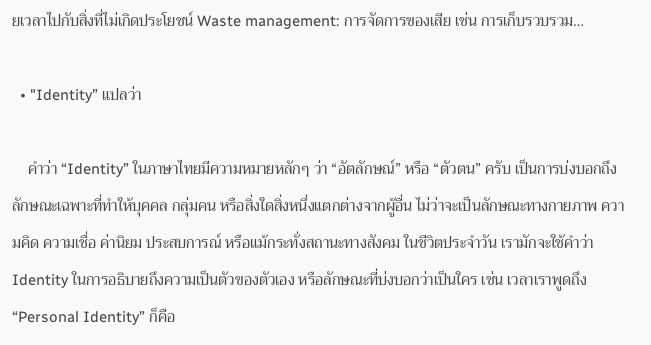ยเวลาไปกับสิ่งที่ไม่เกิดประโยชน์ Waste management: การจัดการของเสีย เช่น การเก็บรวบรวม…

  • "Identity” แปลว่า

    คำว่า “Identity” ในภาษาไทยมีความหมายหลักๆ ว่า “อัตลักษณ์” หรือ “ตัวตน” ครับ เป็นการบ่งบอกถึงลักษณะเฉพาะที่ทำให้บุคคล กลุ่มคน หรือสิ่งใดสิ่งหนึ่งแตกต่างจากผู้อื่น ไม่ว่าจะเป็นลักษณะทางกายภาพ ความคิด ความเชื่อ ค่านิยม ประสบการณ์ หรือแม้กระทั่งสถานะทางสังคม ในชีวิตประจำวัน เรามักจะใช้คำว่า Identity ในการอธิบายถึงความเป็นตัวของตัวเอง หรือลักษณะที่บ่งบอกว่าเป็นใคร เช่น เวลาเราพูดถึง “Personal Identity” ก็คือ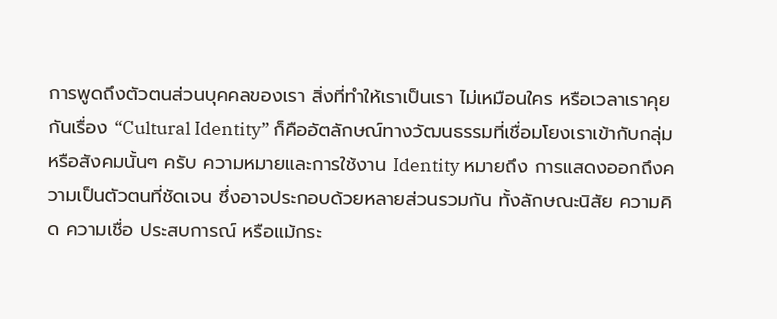การพูดถึงตัวตนส่วนบุคคลของเรา สิ่งที่ทำให้เราเป็นเรา ไม่เหมือนใคร หรือเวลาเราคุยกันเรื่อง “Cultural Identity” ก็คืออัตลักษณ์ทางวัฒนธรรมที่เชื่อมโยงเราเข้ากับกลุ่มหรือสังคมนั้นๆ ครับ ความหมายและการใช้งาน Identity หมายถึง การแสดงออกถึงความเป็นตัวตนที่ชัดเจน ซึ่งอาจประกอบด้วยหลายส่วนรวมกัน ทั้งลักษณะนิสัย ความคิด ความเชื่อ ประสบการณ์ หรือแม้กระ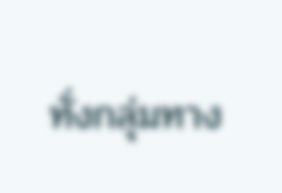ทั่งกลุ่มทาง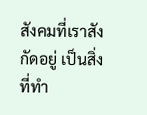สังคมที่เราสังกัดอยู่ เป็นสิ่งที่ทำ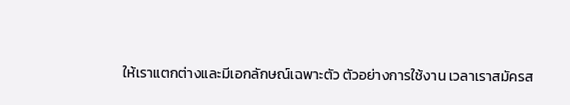ให้เราแตกต่างและมีเอกลักษณ์เฉพาะตัว ตัวอย่างการใช้งาน เวลาเราสมัครส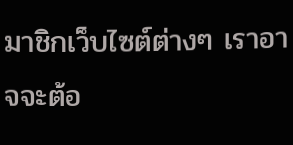มาชิกเว็บไซต์ต่างๆ เราอาจจะต้อ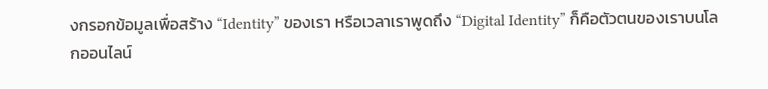งกรอกข้อมูลเพื่อสร้าง “Identity” ของเรา หรือเวลาเราพูดถึง “Digital Identity” ก็คือตัวตนของเราบนโลกออนไลน์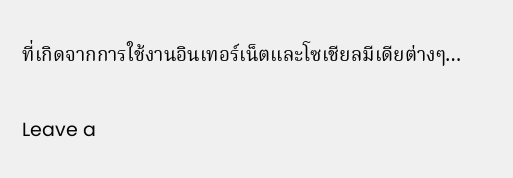ที่เกิดจากการใช้งานอินเทอร์เน็ตและโซเชียลมีเดียต่างๆ…

Leave a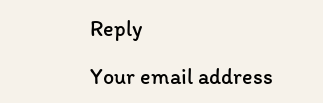Reply

Your email address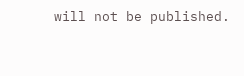will not be published.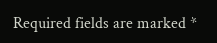Required fields are marked *